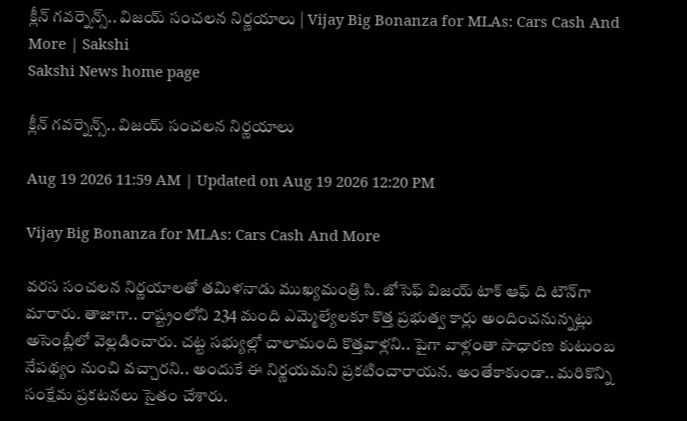క్లీన్‌ గవర్నెన్స్‌.. విజయ్‌ సంచలన నిర్ణయాలు | Vijay Big Bonanza for MLAs: Cars Cash And More | Sakshi
Sakshi News home page

క్లీన్‌ గవర్నెన్స్‌.. విజయ్‌ సంచలన నిర్ణయాలు

Aug 19 2026 11:59 AM | Updated on Aug 19 2026 12:20 PM

Vijay Big Bonanza for MLAs: Cars Cash And More

వరస సంచలన నిర్ణయాలతో తమిళనాడు ముఖ్యమంత్రి సి. జోసెఫ్‌ విజయ్‌ టాక్‌ ఆఫ్‌ ది టౌన్‌గా మారారు. తాజాగా.. రాష్ట్రంలోని 234 మంది ఎమ్మెల్యేలకూ కొత్త ప్రభుత్వ కార్లు అందించనున్నట్లు అసెంబ్లీలో వెల్లడించారు. చట్ట సభ్యుల్లో చాలామంది కొత్తవాళ్లని.. పైగా వాళ్లంతా సాధారణ కుటుంబ నేపథ్యం నుంచి వచ్చారని.. అందుకే ఈ నిర్ణయమని ప్రకటించారాయన. అంతేకాకుండా.. మరికొన్ని సంక్షేమ ప్రకటనలు సైతం చేశారు.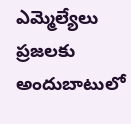ఎమ్మెల్యేలు ప్రజలకు అందుబాటులో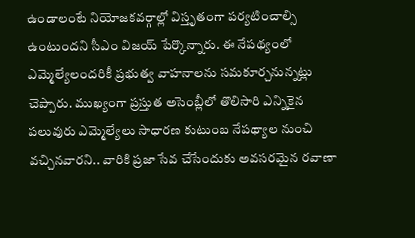ఉండాలంటే నియోజకవర్గాల్లో విస్తృతంగా పర్యటించాల్సి ఉంటుందని సీఎం విజయ్‌ పేర్కొన్నారు. ఈ నేపథ్యంలో ఎమ్మెల్యేలందరికీ ప్రభుత్వ వాహనాలను సమకూర్చనున్నట్లు చెప్పారు. ముఖ్యంగా ప్రస్తుత అసెంబ్లీలో తొలిసారి ఎన్నికైన పలువురు ఎమ్మెల్యేలు సాధారణ కుటుంబ నేపథ్యాల నుంచి వచ్చినవారని.. వారికి ప్రజా సేవ చేసేందుకు అవసరమైన రవాణా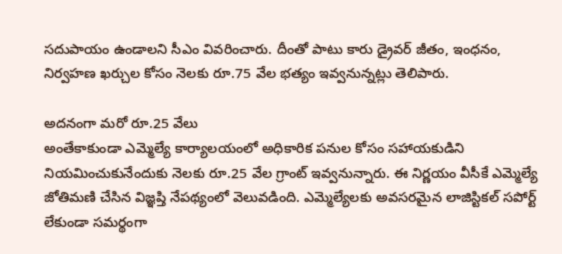సదుపాయం ఉండాలని సీఎం వివరించారు. దీంతో పాటు కారు డ్రైవర్‌ జీతం, ఇంధనం, నిర్వహణ ఖర్చుల కోసం నెలకు రూ.75 వేల భత్యం ఇవ్వనున్నట్లు తెలిపారు.

అదనంగా మరో రూ.25 వేలు
అంతేకాకుండా ఎమ్మెల్యే కార్యాలయంలో అధికారిక పనుల కోసం సహాయకుడిని నియమించుకునేందుకు నెలకు రూ.25 వేల గ్రాంట్‌ ఇవ్వనున్నారు. ఈ నిర్ణయం వీసీకే ఎమ్మెల్యే జోతిమణి చేసిన విజ్ఞప్తి నేపథ్యంలో వెలువడింది. ఎమ్మెల్యేలకు అవసరమైన లాజిస్టికల్‌ సపోర్ట్‌ లేకుండా సమర్థంగా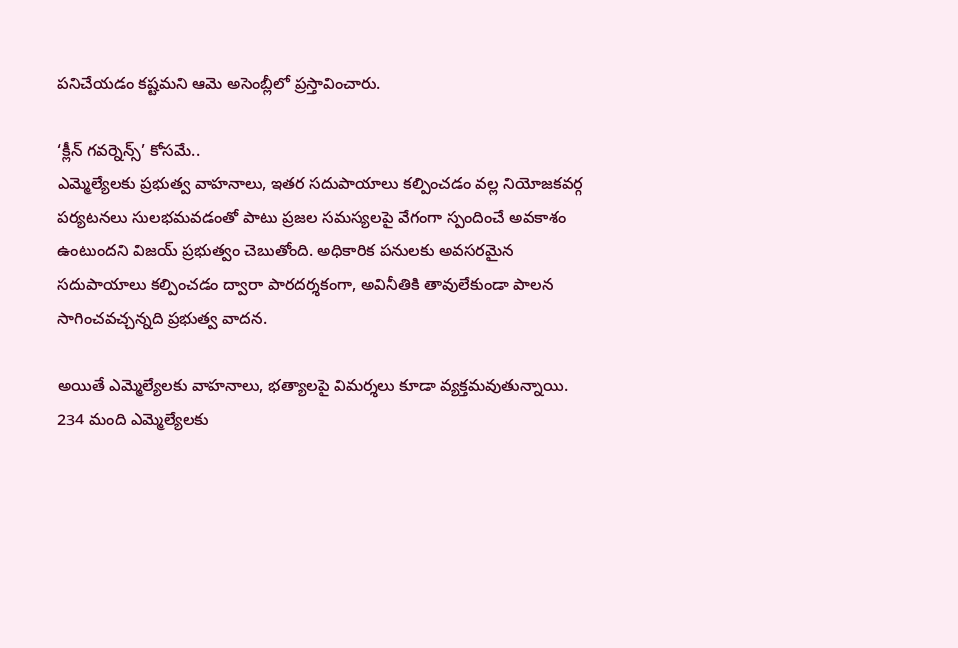పనిచేయడం కష్టమని ఆమె అసెంబ్లీలో ప్రస్తావించారు.

‘క్లీన్‌ గవర్నెన్స్‌’ కోసమే..
ఎమ్మెల్యేలకు ప్రభుత్వ వాహనాలు, ఇతర సదుపాయాలు కల్పించడం వల్ల నియోజకవర్గ పర్యటనలు సులభమవడంతో పాటు ప్రజల సమస్యలపై వేగంగా స్పందించే అవకాశం ఉంటుందని విజయ్‌ ప్రభుత్వం చెబుతోంది. అధికారిక పనులకు అవసరమైన సదుపాయాలు కల్పించడం ద్వారా పారదర్శకంగా, అవినీతికి తావులేకుండా పాలన సాగించవచ్చన్నది ప్రభుత్వ వాదన.

అయితే ఎమ్మెల్యేలకు వాహనాలు, భత్యాలపై విమర్శలు కూడా వ్యక్తమవుతున్నాయి. 234 మంది ఎమ్మెల్యేలకు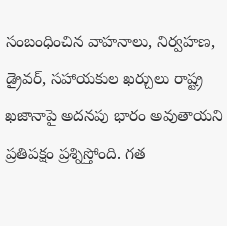సంబంధించిన వాహనాలు, నిర్వహణ, డ్రైవర్‌, సహాయకుల ఖర్చులు రాష్ట్ర ఖజానాపై అదనపు భారం అవుతాయని ప్రతిపక్షం ప్రశ్నిస్తోంది. గత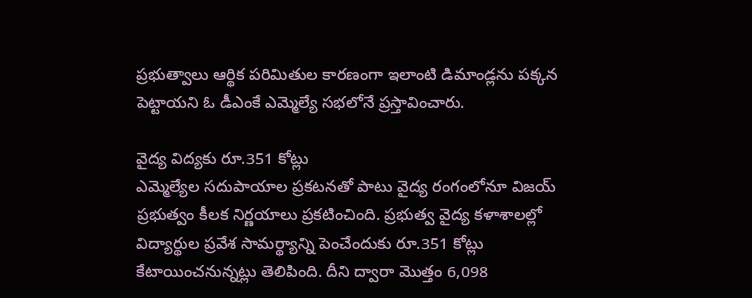ప్రభుత్వాలు ఆర్థిక పరిమితుల కారణంగా ఇలాంటి డిమాండ్లను పక్కన పెట్టాయని ఓ డీఎంకే ఎమ్మెల్యే సభలోనే ప్రస్తావించారు.

వైద్య విద్యకు రూ.351 కోట్లు
ఎమ్మెల్యేల సదుపాయాల ప్రకటనతో పాటు వైద్య రంగంలోనూ విజయ్‌ ప్రభుత్వం కీలక నిర్ణయాలు ప్రకటించింది. ప్రభుత్వ వైద్య కళాశాలల్లో విద్యార్థుల ప్రవేశ సామర్థ్యాన్ని పెంచేందుకు రూ.351 కోట్లు కేటాయించనున్నట్లు తెలిపింది. దీని ద్వారా మొత్తం 6,098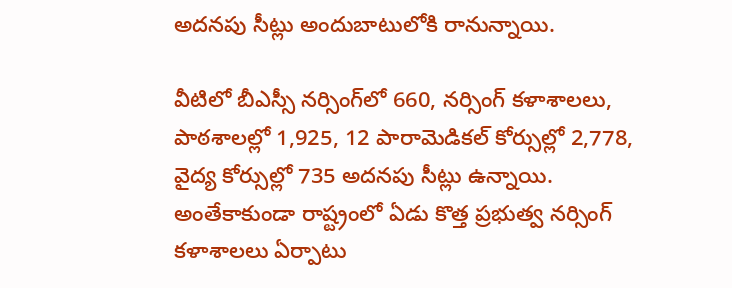అదనపు సీట్లు అందుబాటులోకి రానున్నాయి.

వీటిలో బీఎస్సీ నర్సింగ్‌లో 660, నర్సింగ్‌ కళాశాలలు, పాఠశాలల్లో 1,925, 12 పారామెడికల్‌ కోర్సుల్లో 2,778, వైద్య కోర్సుల్లో 735 అదనపు సీట్లు ఉన్నాయి. అంతేకాకుండా రాష్ట్రంలో ఏడు కొత్త ప్రభుత్వ నర్సింగ్‌ కళాశాలలు ఏర్పాటు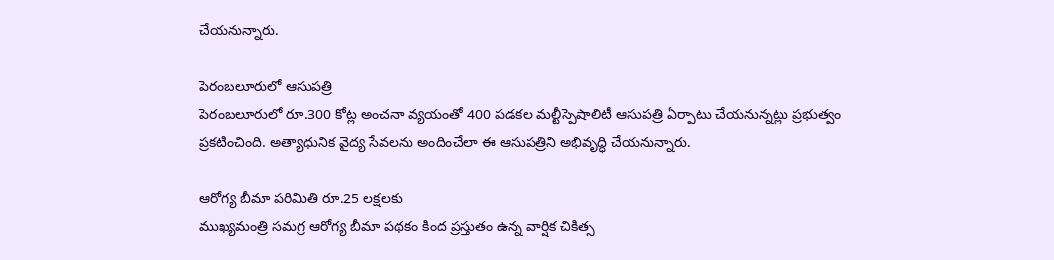చేయనున్నారు.

పెరంబలూరులో ఆసుపత్రి
పెరంబలూరులో రూ.300 కోట్ల అంచనా వ్యయంతో 400 పడకల మల్టీస్పెషాలిటీ ఆసుపత్రి ఏర్పాటు చేయనున్నట్లు ప్రభుత్వం ప్రకటించింది. అత్యాధునిక వైద్య సేవలను అందించేలా ఈ ఆసుపత్రిని అభివృద్ధి చేయనున్నారు.

ఆరోగ్య బీమా పరిమితి రూ.25 లక్షలకు
ముఖ్యమంత్రి సమగ్ర ఆరోగ్య బీమా పథకం కింద ప్రస్తుతం ఉన్న వార్షిక చికిత్స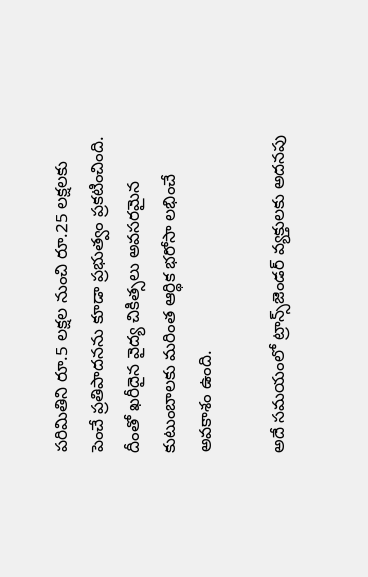పరిమితిని రూ.5 లక్షల నుంచి రూ.25 లక్షలకు పెంచే ప్రతిపాదనను కూడా ప్రభుత్వం ప్రకటించింది. దీంతో ఖరీదైన వైద్య చికిత్సలు అవసరమైన కుటుంబాలకు మరింత ఆర్థిక భరోసా లభించే అవకాశం ఉంది.

అదే సమయంలో ట్రాన్స్‌జెండర్‌ వ్యక్తులకు అదనపు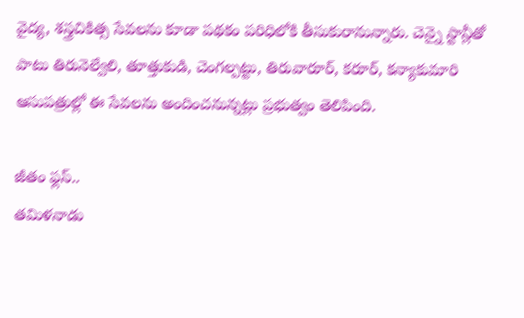వైద్య, శస్త్రచికిత్స సేవలను కూడా పథకం పరిధిలోకి తీసుకురానున్నారు. చెన్నై స్టాన్లీతో పాటు తిరునెల్వేలి, తూత్తుకుడి, చెంగల్పట్టు, తిరువారూర్‌, కరూర్‌, కన్యాకుమారి ఆసుపత్రుల్లో ఈ సేవలను అందించనున్నట్లు ప్రభుత్వం తెలిపింది.

జీతం ఫ్లస్‌..
తమిళనాడు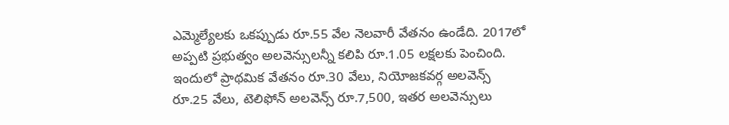ఎమ్మెల్యేలకు ఒకప్పుడు రూ.55 వేల నెలవారీ వేతనం ఉండేది. 2017లో అప్పటి ప్రభుత్వం అలవెన్సులన్నీ కలిపి రూ.1.05 లక్షలకు పెంచింది. ఇందులో ప్రాథమిక వేతనం రూ.30 వేలు, నియోజకవర్గ అలవెన్స్‌ రూ.25 వేలు, టెలిఫోన్‌ అలవెన్స్‌ రూ.7,500, ఇతర అలవెన్సులు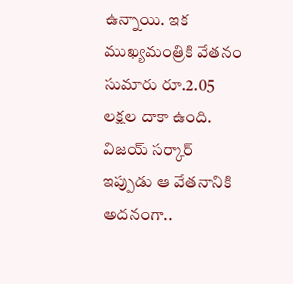ఉన్నాయి. ఇక ముఖ్యమంత్రికి వేతనం సుమారు రూ.2.05 లక్షల దాకా ఉంది. విజయ్‌ సర్కార్‌ ఇప్పుడు ఆ వేతనానికి అదనంగా..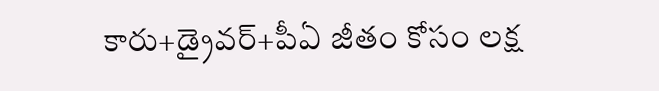కారు+డ్రైవర్‌+పీఏ జీతం కోసం లక్ష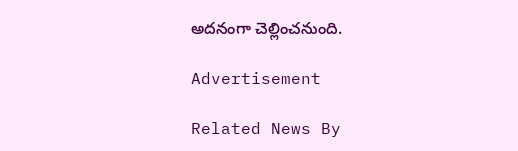అదనంగా చెల్లించనుంది.

Advertisement

Related News By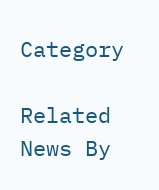Category

Related News By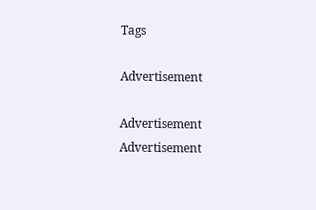Tags

Advertisement

Advertisement
Advertisement